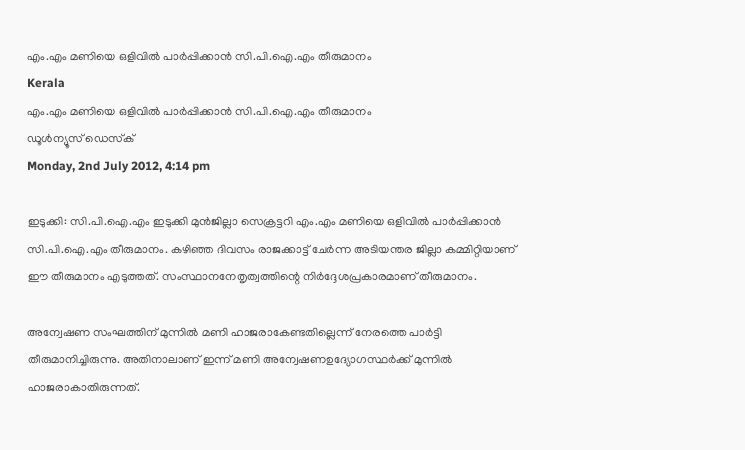എം.എം മണിയെ ഒളിവില്‍ പാര്‍പ്പിക്കാന്‍ സി.പി.ഐ.എം തീരുമാനം
Kerala
എം.എം മണിയെ ഒളിവില്‍ പാര്‍പ്പിക്കാന്‍ സി.പി.ഐ.എം തീരുമാനം
ഡൂള്‍ന്യൂസ് ഡെസ്‌ക്
Monday, 2nd July 2012, 4:14 pm

ഇടുക്കി: സി.പി.ഐ.എം ഇടുക്കി മുന്‍ജില്ലാ സെക്രട്ടറി എം.എം മണിയെ ഒളിവില്‍ പാര്‍പ്പിക്കാന്‍ സി.പി.ഐ.എം തീരുമാനം. കഴിഞ്ഞ ദിവസം രാജക്കാട്ട് ചേര്‍ന്ന അടിയന്തര ജില്ലാ കമ്മിറ്റിയാണ് ഈ തീരുമാനം എടുത്തത്. സംസ്ഥാനനേതൃത്വത്തിന്റെ നിര്‍ദ്ദേശപ്രകാരമാണ് തീരുമാനം.

അന്വേഷണ സംഘത്തിന് മുന്നില്‍ മണി ഹാജരാകേണ്ടതില്ലെന്ന് നേരത്തെ പാര്‍ട്ടി തീരുമാനിച്ചിരുന്നു. അതിനാലാണ് ഇന്ന് മണി അന്വേഷണഉദ്യോഗസ്ഥര്‍ക്ക് മുന്നില്‍ ഹാജരാകാതിരുന്നത്.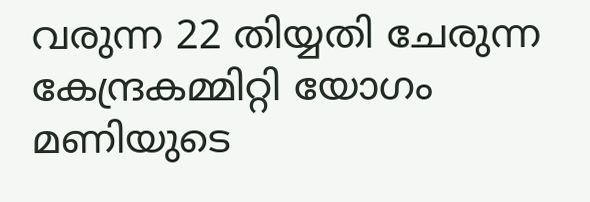വരുന്ന 22 തിയ്യതി ചേരുന്ന കേന്ദ്രകമ്മിറ്റി യോഗം മണിയുടെ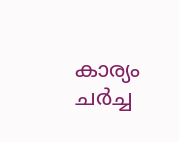കാര്യം ചര്‍ച്ച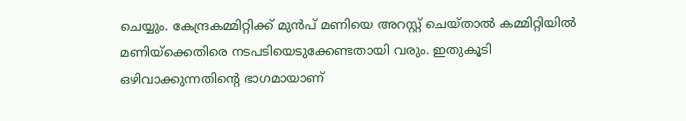ചെയ്യും. കേന്ദ്രകമ്മിറ്റിക്ക് മുന്‍പ് മണിയെ അറസ്റ്റ് ചെയ്താല്‍ കമ്മിറ്റിയില്‍ മണിയ്‌ക്കെതിരെ നടപടിയെടുക്കേണ്ടതായി വരും. ഇതുകൂടി ഒഴിവാക്കുന്നതിന്റെ ഭാഗമായാണ്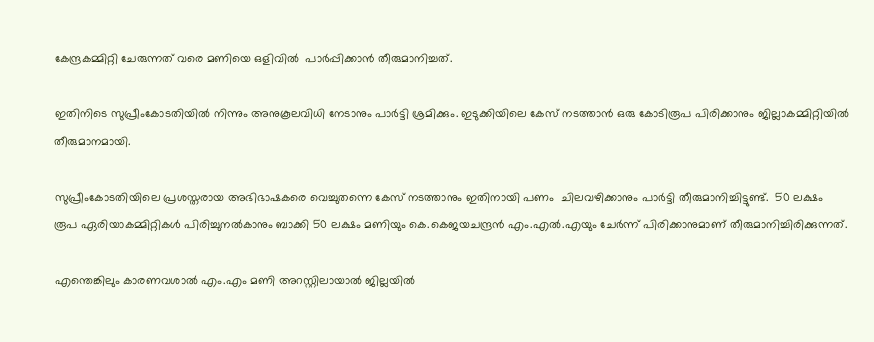കേന്ദ്രകമ്മിറ്റി ചേരുന്നത് വരെ മണിയെ ഒളിവില്‍  പാര്‍പ്പിക്കാന്‍ തീരുമാനിച്ചത്.

ഇതിനിടെ സുപ്രീംകോടതിയില്‍ നിന്നും അനുകൂലവിധി നേടാനും പാര്‍ട്ടി ശ്രമിക്കും. ഇടുക്കിയിലെ കേസ് നടത്താന്‍ ഒരു കോടിരൂപ പിരിക്കാനും ജില്ലാകമ്മിറ്റിയില്‍ തീരുമാനമായി.

സുപ്രീംകോടതിയിലെ പ്രശസ്തരായ അഭിഭാഷകരെ വെച്ചുതന്നെ കേസ് നടത്താനും ഇതിനായി പണം  ചിലവഴിക്കാനും പാര്‍ട്ടി തീരുമാനിച്ചിട്ടുണ്ട്.  50 ലക്ഷം രൂപ ഏരിയാകമ്മിറ്റികള്‍ പിരിച്ചുനല്‍കാനും ബാക്കി 50 ലക്ഷം മണിയും കെ.കെജയചന്ദ്രന്‍ എം.എല്‍.എയും ചേര്‍ന്ന് പിരിക്കാനുമാണ് തീരുമാനിച്ചിരിക്കുന്നത്.

എന്തെങ്കിലും കാരണവശാല്‍ എം.എം മണി അറസ്റ്റിലായാല്‍ ജില്ലയില്‍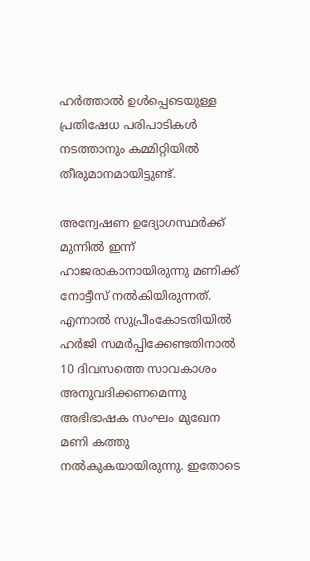ഹര്‍ത്താല്‍ ഉള്‍പ്പെടെയുള്ള പ്രതിഷേധ പരിപാടികള്‍ നടത്താനും കമ്മിറ്റിയില്‍ തീരുമാനമായിട്ടുണ്ട്.

അന്വേഷണ ഉദ്യോഗസ്ഥര്‍ക്ക് മുന്നില്‍ ഇന്ന് ഹാജരാകാനായിരുന്നു മണിക്ക് നോട്ടീസ്‌ നല്‍കിയിരുന്നത്. എന്നാല്‍ സുപ്രീംകോടതിയില്‍ ഹര്‍ജി സമര്‍പ്പിക്കേണ്ടതിനാല്‍ 10 ദിവസത്തെ സാവകാശം അനുവദിക്കണമെന്നു അഭിഭാഷക സംഘം മുഖേന മണി കത്തു നല്‍കുകയായിരുന്നു. ഇതോടെ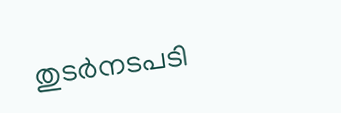തുടര്‍നടപടി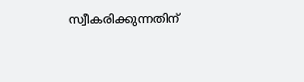സ്വീകരിക്കുന്നതിന്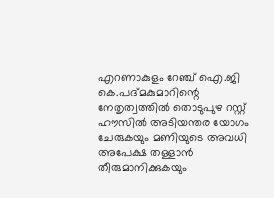എറണാകുളം റേഞ്ച് ഐ.ജി കെ.പദ്മകുമാറിന്റെ നേതൃത്വത്തില്‍ തൊടുപുഴ റസ്റ്റ് ഹൗസില്‍ അടിയന്തര യോഗം ചേരുകയും മണിയുടെ അവധി അപേക്ഷ തള്ളാന്‍ തീരുമാനിക്കുകയും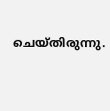ചെയ്തിരുന്നു.